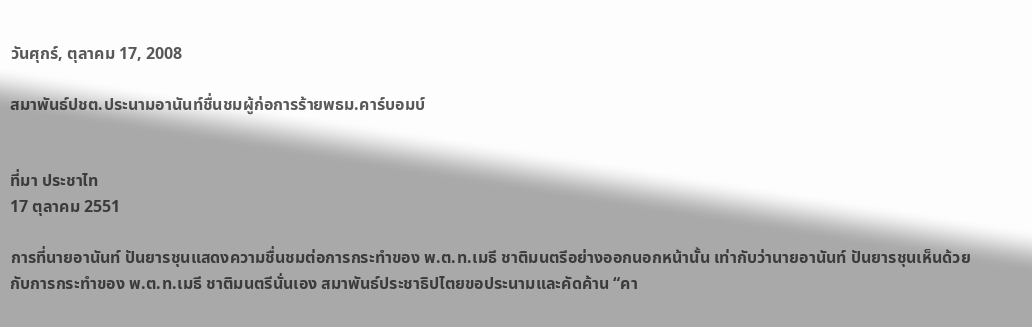วันศุกร์, ตุลาคม 17, 2008

สมาพันธ์ปชต.ประนามอานันท์ชื่นชมผู้ก่อการร้ายพธม.คาร์บอมบ์


ที่มา ประชาไท
17 ตุลาคม 2551

การที่นายอานันท์ ปันยารชุนแสดงความชื่นชมต่อการกระทำของ พ.ต.ท.เมธี ชาติมนตรีอย่างออกนอกหน้านั้น เท่ากับว่านายอานันท์ ปันยารชุนเห็นด้วยกับการกระทำของ พ.ต.ท.เมธี ชาติมนตรีนั่นเอง สมาพันธ์ประชาธิปไตยขอประนามและคัดค้าน “คา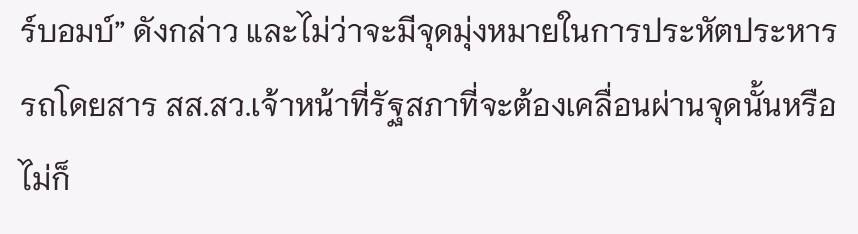ร์บอมบ์” ดังกล่าว และไม่ว่าจะมีจุดมุ่งหมายในการประหัตประหาร รถโดยสาร สส.สว.เจ้าหน้าที่รัฐสภาที่จะต้องเคลื่อนผ่านจุดนั้นหรือไม่ก็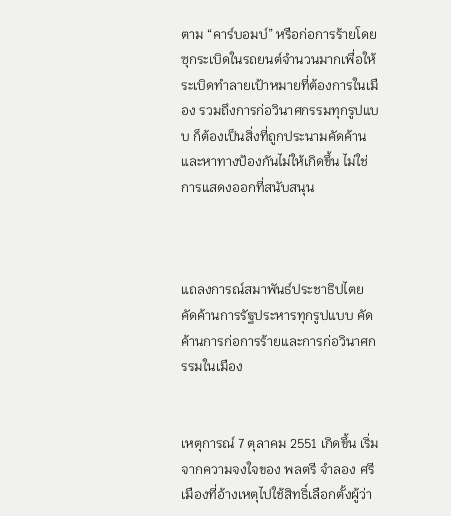ตาม “คาร์บอมบ์” หรือก่อการร้ายโดยซุกระเบิดในรถยนต์จำนวนมากเพื่อให้ระเบิดทำลายเป้าหมายที่ต้องการในเมือง รวมถึงการก่อวินาศกรรมทุกรูปแบบ ก็ต้องเป็นสิ่งที่ถูกประนามคัดค้าน และหาทางป้องกันไม่ให้เกิดขึ้น ไม่ใช่การแสดงออกที่สนับสนุน



แถลงการณ์สมาพันธ์ประชาธิปไตย
คัดค้านการรัฐประหารทุกรูปแบบ คัดค้านการก่อการร้ายและการก่อวินาศกรรมในเมือง


เหตุการณ์ 7 ตุลาคม 2551 เกิดขึ้น เริ่มจากความจงใจของ พลตรี จำลอง ศรีเมืองที่อ้างเหตุไปใช้สิทธิ์เลือกตั้งผู้ว่า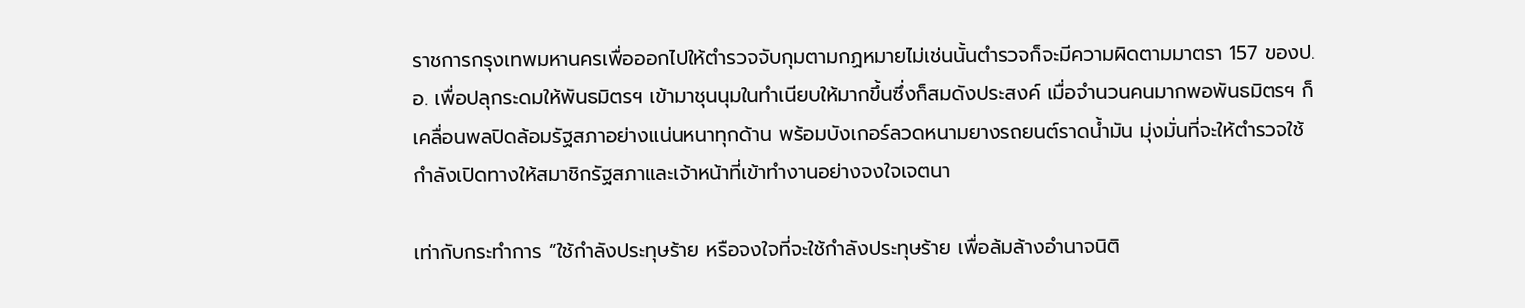ราชการกรุงเทพมหานครเพื่อออกไปให้ตำรวจจับกุมตามกฏหมายไม่เช่นนั้นตำรวจก็จะมีความผิดตามมาตรา 157 ของป.อ. เพื่อปลุกระดมให้พันธมิตรฯ เข้ามาชุนนุมในทำเนียบให้มากขึ้นซึ่งก็สมดังประสงค์ เมื่อจำนวนคนมากพอพันธมิตรฯ ก็เคลื่อนพลปิดล้อมรัฐสภาอย่างแน่นหนาทุกด้าน พร้อมบังเกอร์ลวดหนามยางรถยนต์ราดน้ำมัน มุ่งมั่นที่จะให้ตำรวจใช้กำลังเปิดทางให้สมาชิกรัฐสภาและเจ้าหน้าที่เข้าทำงานอย่างจงใจเจตนา

เท่ากับกระทำการ “ใช้กำลังประทุษร้าย หรือจงใจที่จะใช้กำลังประทุษร้าย เพื่อล้มล้างอำนาจนิติ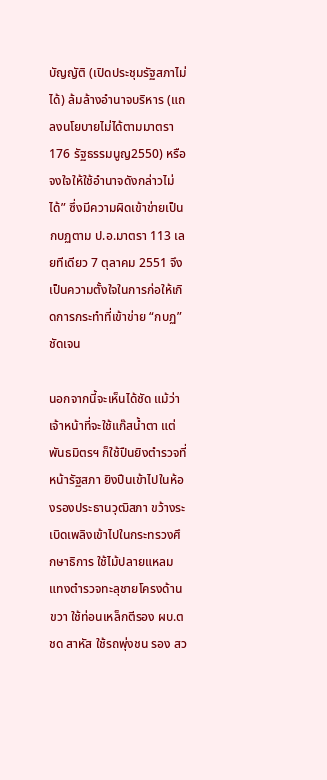บัญญัติ (เปิดประชุมรัฐสภาไม่ได้) ล้มล้างอำนาจบริหาร (แถลงนโยบายไม่ได้ตามมาตรา176 รัฐธรรมนูญ2550) หรือจงใจให้ใช้อำนาจดังกล่าวไม่ได้” ซึ่งมีความผิดเข้าข่ายเป็นกบฏตาม ป.อ.มาตรา 113 เลยทีเดียว 7 ตุลาคม 2551 จึงเป็นความตั้งใจในการก่อให้เกิดการกระทำที่เข้าข่าย “กบฏ” ชัดเจน

นอกจากนี้จะเห็นได้ชัด แม้ว่าเจ้าหน้าที่จะใช้แก๊สน้ำตา แต่พันธมิตรฯ ก็ใช้ปืนยิงตำรวจที่หน้ารัฐสภา ยิงปืนเข้าไปในห้องรองประธานวุฒิสภา ขว้างระเบิดเพลิงเข้าไปในกระทรวงศึกษาธิการ ใช้ไม้ปลายแหลมแทงตำรวจทะลุชายโครงด้านขวา ใช้ท่อนเหล็กตีรอง ผบ.ตชด สาหัส ใช้รถพุ่งชน รอง สว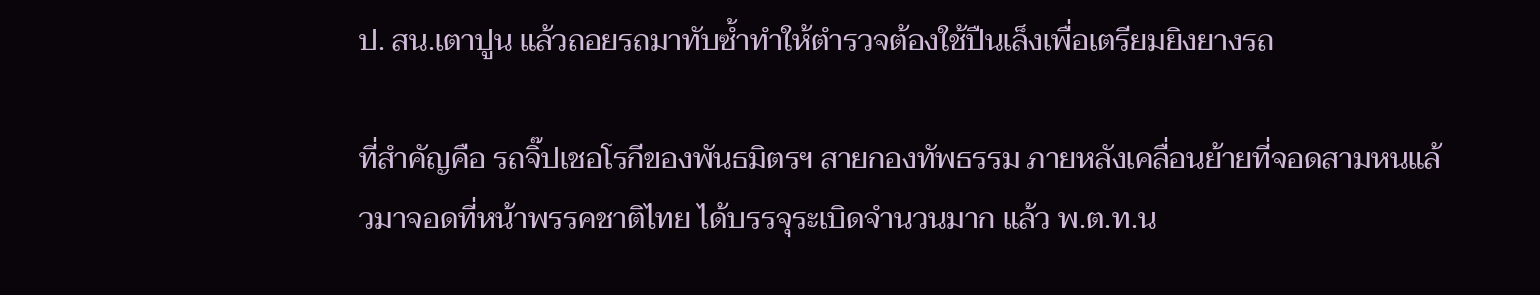ป. สน.เตาปูน แล้วถอยรถมาทับซ้ำทำให้ตำรวจต้องใช้ปืนเล็งเพื่อเตรียมยิงยางรถ

ที่สำคัญคือ รถจิ๊ปเชอโรกีของพันธมิตรฯ สายกองทัพธรรม ภายหลังเคลื่อนย้ายที่จอดสามหนแล้วมาจอดที่หน้าพรรคชาติไทย ได้บรรจุระเบิดจำนวนมาก แล้ว พ.ต.ท.น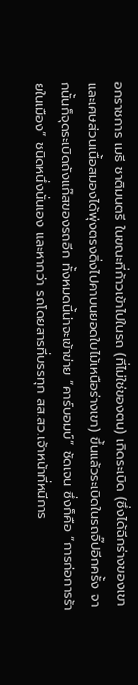อกราชการ เมธี ชาติมนตรี ในขณะที่ก้าวเข้าไปในรถ (ที่ไม่ใช่ของตน) เกิดระเบิด (ซึ่งได้ฉีกร่างของเขาและเศษส่วนเนื้อสมองได้พุ่งตรงดิ่งไปคาบนยอดใบไม้เหนือร่างเขา) ขึ้นแล้วระเบิดในรถจิ๊ปอีกครั้ง จากนั้นก็จุดระเบิดถังแก๊สของรถอีก ทั้งหมดนี้น่าจะเข้าข่าย “คาร์บอมบ์” ชัดเจน ซึ่งก็คือ “การก่อการร้ายในเมือง” ชนิดหนึ่งนั่นเอง และหากว่า รถโดยสารที่บรรทุก สส.สว.เจ้าหน้าที่หนีการ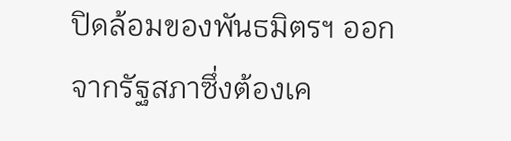ปิดล้อมของพันธมิตรฯ ออกจากรัฐสภาซึ่งต้องเค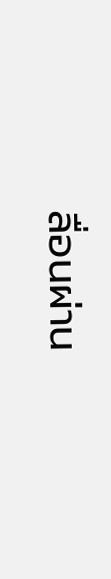ลื่อนผ่าน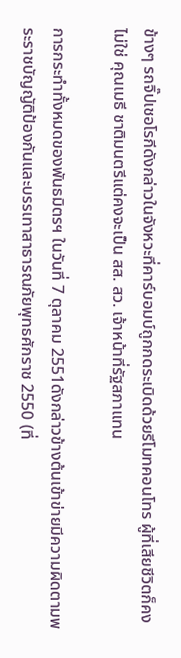ข้างๆ รถจิ๊ปเชอโรกีดังกล่าวในจังหวะที่คาร์บอมบ์ถูกกดระเบิดด้วยรีโมทคอนโทร ผู้ที่เสียชีวิตก็คงไม่ใช่ คุณเมธี ชาติมนตรีแต่คงจะเป็น สส. สว. เจ้าหน้าที่รัฐสภาแทน

การกระทำทั้งหมดของพันธมิตรฯ ในวันที่ 7 ตุลาคม 2551ดังกล่าวข้างต้นเข้าข่ายมีความผิดตามพระราชบัญญัติป้องกันและบรรเทาสาธารณภัยพุทธศักราช 2550 (ที่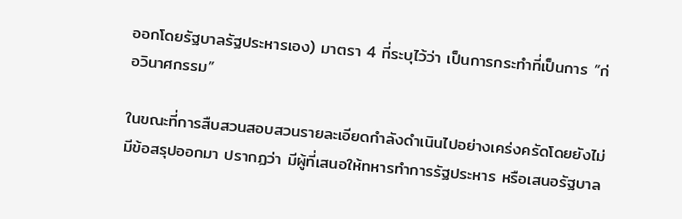ออกโดยรัฐบาลรัฐประหารเอง) มาตรา 4 ที่ระบุไว้ว่า เป็นการกระทำที่เป็นการ “ก่อวินาศกรรม”

ในขณะที่การสืบสวนสอบสวนรายละเอียดกำลังดำเนินไปอย่างเคร่งครัดโดยยังไม่มีข้อสรุปออกมา ปรากฏว่า มีผู้ที่เสนอให้ทหารทำการรัฐประหาร หรือเสนอรัฐบาล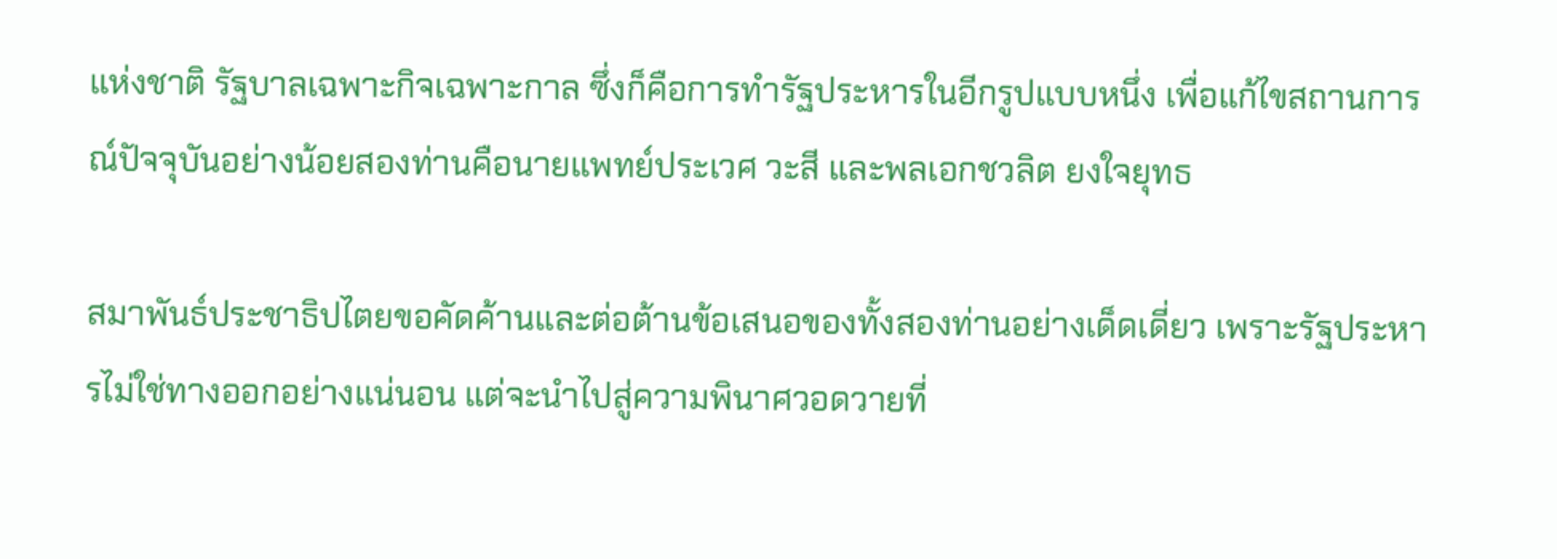แห่งชาติ รัฐบาลเฉพาะกิจเฉพาะกาล ซึ่งก็คือการทำรัฐประหารในอีกรูปแบบหนึ่ง เพื่อแก้ไขสถานการณ์ปัจจุบันอย่างน้อยสองท่านคือนายแพทย์ประเวศ วะสี และพลเอกชวลิต ยงใจยุทธ

สมาพันธ์ประชาธิปไตยขอคัดค้านและต่อต้านข้อเสนอของทั้งสองท่านอย่างเด็ดเดี่ยว เพราะรัฐประหารไม่ใช่ทางออกอย่างแน่นอน แต่จะนำไปสู่ความพินาศวอดวายที่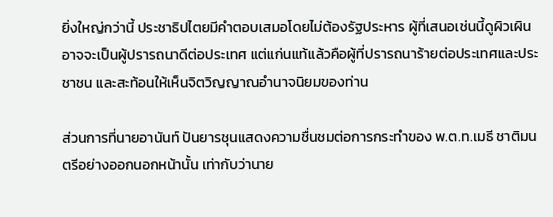ยิ่งใหญ่กว่านี้ ประชาธิปไตยมีคำตอบเสมอโดยไม่ต้องรัฐประหาร ผู้ที่เสนอเช่นนี้ดูผิวเผินอาจจะเป็นผู้ปรารถนาดีต่อประเทศ แต่แก่นแท้แล้วคือผู้ที่ปรารถนาร้ายต่อประเทศและประชาชน และสะท้อนให้เห็นจิตวิญญาณอำนาจนิยมของท่าน

ส่วนการที่นายอานันท์ ปันยารชุนแสดงความชื่นชมต่อการกระทำของ พ.ต.ท.เมธี ชาติมนตรีอย่างออกนอกหน้านั้น เท่ากับว่านาย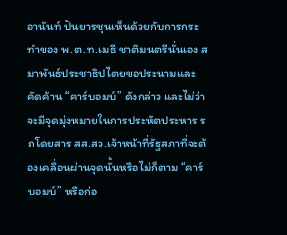อานันท์ ปันยารชุนเห็นด้วยกับการกระทำของ พ.ต.ท.เมธี ชาติมนตรีนั่นเอง สมาพันธ์ประชาธิปไตยขอประนามและคัดค้าน “คาร์บอมบ์” ดังกล่าว และไม่ว่าจะมีจุดมุ่งหมายในการประหัตประหาร รถโดยสาร สส.สว.เจ้าหน้าที่รัฐสภาที่จะต้องเคลื่อนผ่านจุดนั้นหรือไม่ก็ตาม “คาร์บอมบ์” หรือก่อ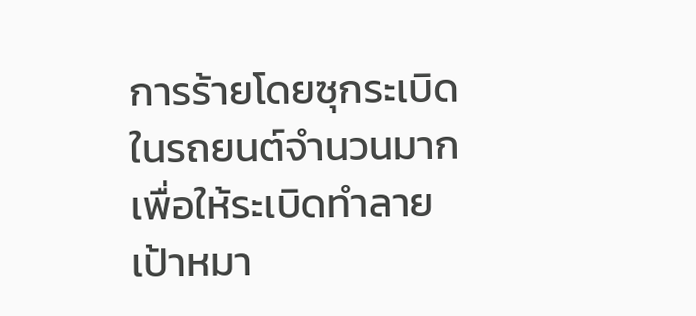การร้ายโดยซุกระเบิดในรถยนต์จำนวนมากเพื่อให้ระเบิดทำลายเป้าหมา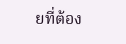ยที่ต้อง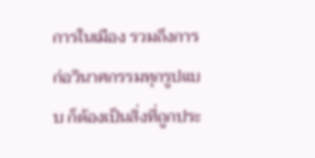การในเมือง รวมถึงการก่อวินาศกรรมทุกรูปแบบ ก็ต้องเป็นสิ่งที่ถูกประ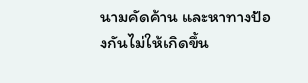นามคัดค้าน และหาทางป้องกันไม่ให้เกิดขึ้น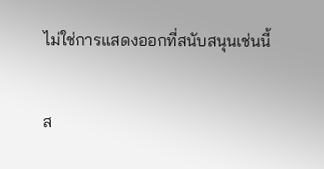ไม่ใช่การแสดงออกที่สนับสนุนเช่นนี้

ส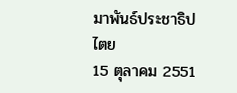มาพันธ์ประชาธิปไตย
15 ตุลาคม 2551